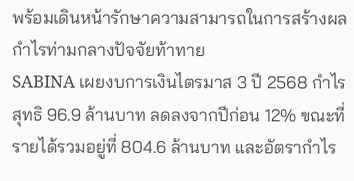พร้อมเดินหน้ารักษาความสามารถในการสร้างผลกำไรท่ามกลางปัจจัยท้าทาย
SABINA เผยงบการเงินไตรมาส 3 ปี 2568 กำไรสุทธิ 96.9 ล้านบาท ลดลงจากปีก่อน 12% ขณะที่รายได้รวมอยู่ที่ 804.6 ล้านบาท และอัตรากำไร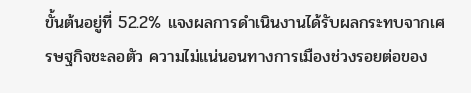ขั้นต้นอยู่ที่ 52.2% แจงผลการดำเนินงานได้รับผลกระทบจากเศรษฐกิจชะลอตัว ความไม่แน่นอนทางการเมืองช่วงรอยต่อของ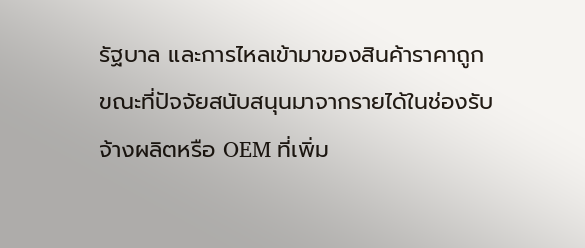รัฐบาล และการไหลเข้ามาของสินค้าราคาถูก ขณะที่ปัจจัยสนับสนุนมาจากรายได้ในช่องรับจ้างผลิตหรือ OEM ที่เพิ่ม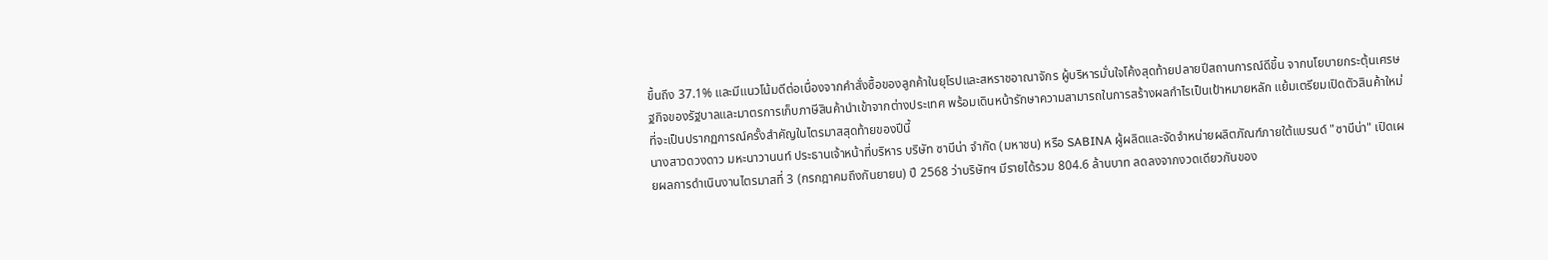ขึ้นถึง 37.1% และมีแนวโน้มดีต่อเนื่องจากคำสั่งซื้อของลูกค้าในยุโรปและสหราชอาณาจักร ผู้บริหารมั่นใจโค้งสุดท้ายปลายปีสถานการณ์ดีขึ้น จากนโยบายกระตุ้นเศรษฐกิจของรัฐบาลและมาตรการเก็บภาษีสินค้านำเข้าจากต่างประเทศ พร้อมเดินหน้ารักษาความสามารถในการสร้างผลกำไรเป็นเป้าหมายหลัก แย้มเตรียมเปิดตัวสินค้าใหม่ที่จะเป็นปรากฏการณ์ครั้งสำคัญในไตรมาสสุดท้ายของปีนี้
นางสาวดวงดาว มหะนาวานนท์ ประธานเจ้าหน้าที่บริหาร บริษัท ซาบีน่า จำกัด (มหาชน) หรือ SABINA ผู้ผลิตและจัดจำหน่ายผลิตภัณฑ์ภายใต้แบรนด์ "ซาบีน่า" เปิดเผยผลการดำเนินงานไตรมาสที่ 3 (กรกฎาคมถึงกันยายน) ปี 2568 ว่าบริษัทฯ มีรายได้รวม 804.6 ล้านบาท ลดลงจากงวดเดียวกันของ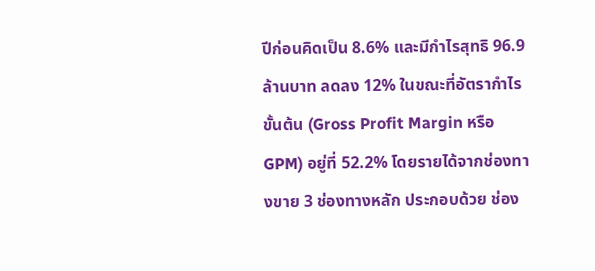ปีก่อนคิดเป็น 8.6% และมีกำไรสุทธิ 96.9 ล้านบาท ลดลง 12% ในขณะที่อัตรากำไรขั้นต้น (Gross Profit Margin หรือ GPM) อยู่ที่ 52.2% โดยรายได้จากช่องทางขาย 3 ช่องทางหลัก ประกอบด้วย ช่อง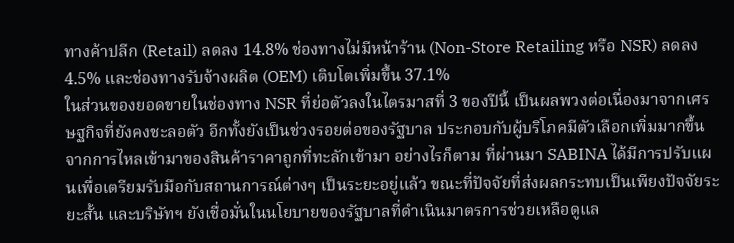ทางค้าปลีก (Retail) ลดลง 14.8% ช่องทางไม่มีหน้าร้าน (Non-Store Retailing หรือ NSR) ลดลง 4.5% และช่องทางรับจ้างผลิต (OEM) เติบโตเพิ่มขึ้น 37.1%
ในส่วนของยอดขายในช่องทาง NSR ที่ย่อตัวลงในไตรมาสที่ 3 ของปีนี้ เป็นผลพวงต่อเนื่องมาจากเศรษฐกิจที่ยังคงชะลอตัว อีกทั้งยังเป็นช่วงรอยต่อของรัฐบาล ประกอบกับผู้บริโภคมีตัวเลือกเพิ่มมากขึ้น จากการไหลเข้ามาของสินค้าราคาถูกที่ทะลักเข้ามา อย่างไรก็ตาม ที่ผ่านมา SABINA ได้มีการปรับแผนเพื่อเตรียมรับมือกับสถานการณ์ต่างๆ เป็นระยะอยู่แล้ว ขณะที่ปัจจัยที่ส่งผลกระทบเป็นเพียงปัจจัยระยะสั้น และบริษัทฯ ยังเชื่อมั่นในนโยบายของรัฐบาลที่ดำเนินมาตรการช่วยเหลือดูแล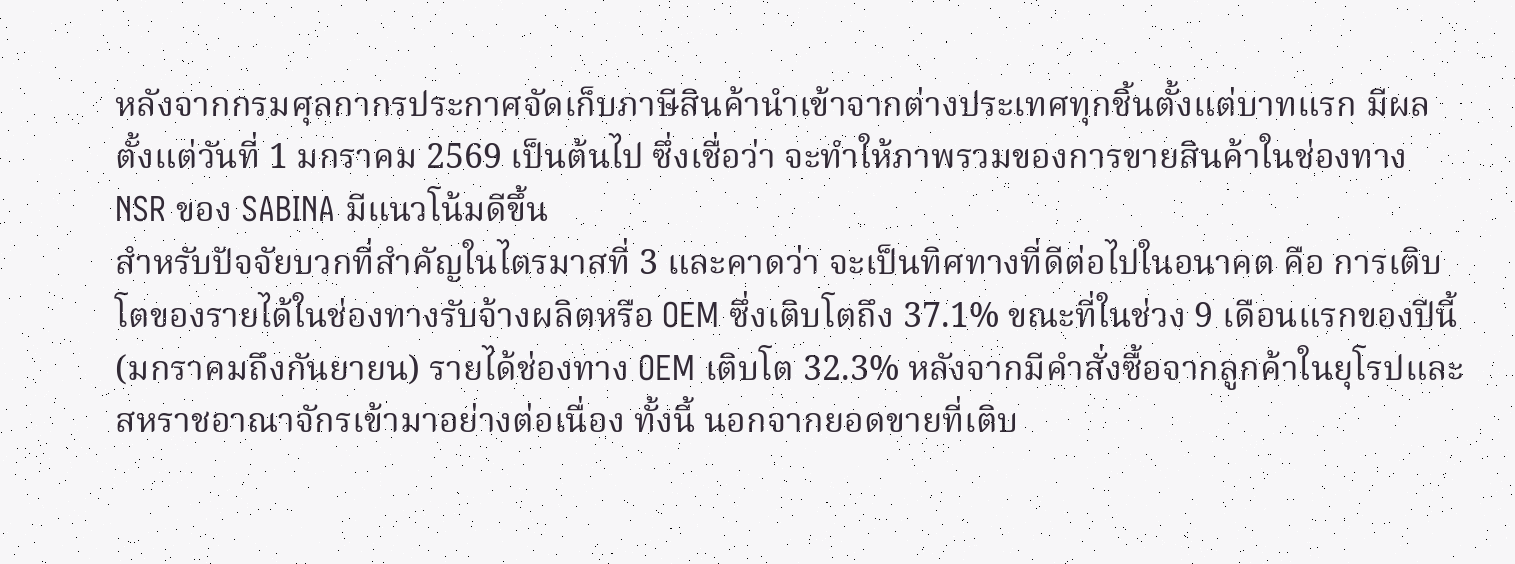หลังจากกรมศุลกากรประกาศจัดเก็บภาษีสินค้านำเข้าจากต่างประเทศทุกชิ้นตั้งแต่บาทแรก มีผลตั้งแต่วันที่ 1 มกราคม 2569 เป็นต้นไป ซึ่งเชื่อว่า จะทำให้ภาพรวมของการขายสินค้าในช่องทาง NSR ของ SABINA มีแนวโน้มดีขึ้น
สำหรับปัจจัยบวกที่สำคัญในไตรมาสที่ 3 และคาดว่า จะเป็นทิศทางที่ดีต่อไปในอนาคต คือ การเติบโตของรายได้ในช่องทางรับจ้างผลิตหรือ OEM ซึ่งเติบโตถึง 37.1% ขณะที่ในช่วง 9 เดือนแรกของปีนี้ (มกราคมถึงกันยายน) รายได้ช่องทาง OEM เติบโต 32.3% หลังจากมีคำสั่งซื้อจากลูกค้าในยุโรปและสหราชอาณาจักรเข้ามาอย่างต่อเนื่อง ทั้งนี้ นอกจากยอดขายที่เติบ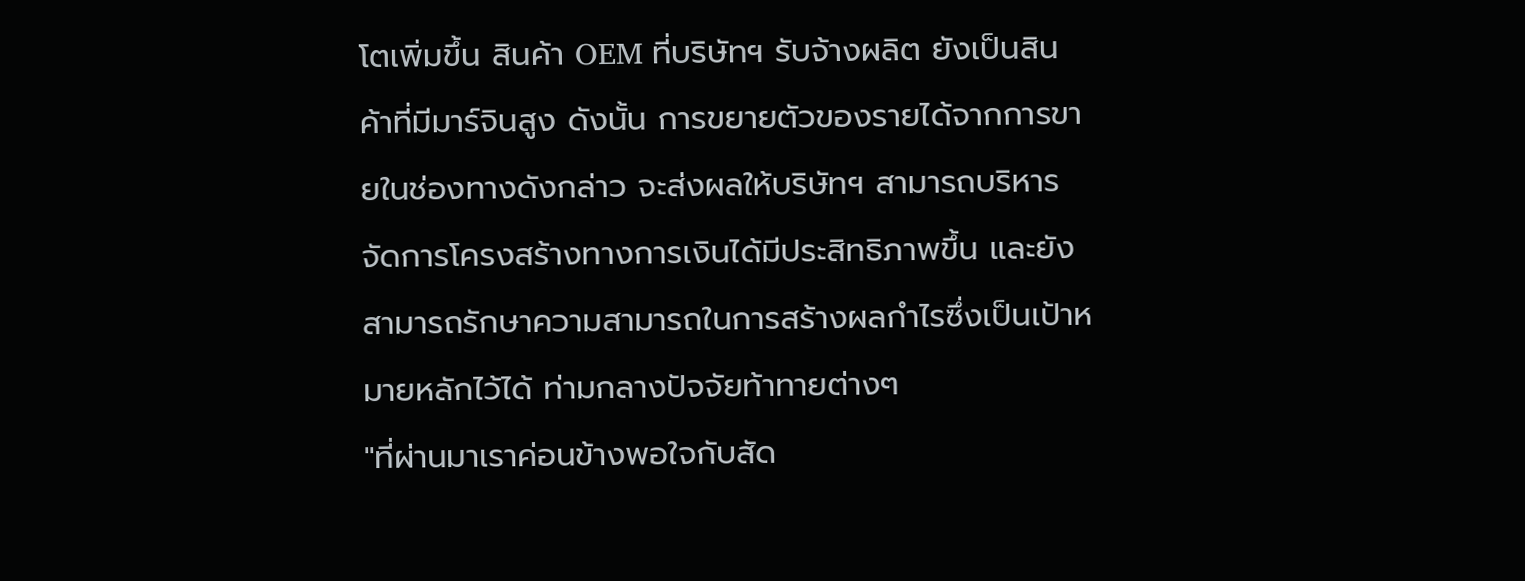โตเพิ่มขึ้น สินค้า OEM ที่บริษัทฯ รับจ้างผลิต ยังเป็นสินค้าที่มีมาร์จินสูง ดังนั้น การขยายตัวของรายได้จากการขายในช่องทางดังกล่าว จะส่งผลให้บริษัทฯ สามารถบริหารจัดการโครงสร้างทางการเงินได้มีประสิทธิภาพขึ้น และยังสามารถรักษาความสามารถในการสร้างผลกำไรซึ่งเป็นเป้าหมายหลักไว้ได้ ท่ามกลางปัจจัยท้าทายต่างๆ
"ที่ผ่านมาเราค่อนข้างพอใจกับสัด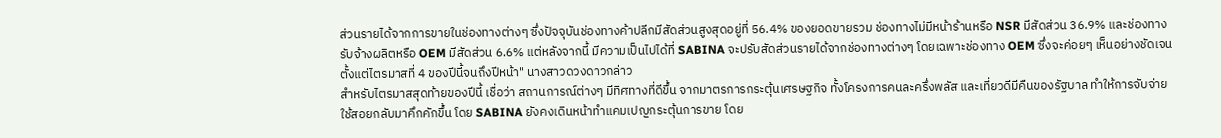ส่วนรายได้จากการขายในช่องทางต่างๆ ซึ่งปัจจุบันช่องทางค้าปลีกมีสัดส่วนสูงสุดอยู่ที่ 56.4% ของยอดขายรวม ช่องทางไม่มีหน้าร้านหรือ NSR มีสัดส่วน 36.9% และช่องทางรับจ้างผลิตหรือ OEM มีสัดส่วน 6.6% แต่หลังจากนี้ มีความเป็นไปได้ที่ SABINA จะปรับสัดส่วนรายได้จากช่องทางต่างๆ โดยเฉพาะช่องทาง OEM ซึ่งจะค่อยๆ เห็นอย่างชัดเจนตั้งแต่ไตรมาสที่ 4 ของปีนี้จนถึงปีหน้า" นางสาวดวงดาวกล่าว
สำหรับไตรมาสสุดท้ายของปีนี้ เชื่อว่า สถานการณ์ต่างๆ มีทิศทางที่ดีขึ้น จากมาตรการกระตุ้นเศรษฐกิจ ทั้งโครงการคนละครึ่งพลัส และเที่ยวดีมีคืนของรัฐบาล ทำให้การจับจ่ายใช้สอยกลับมาคึกคักขึ้น โดย SABINA ยังคงเดินหน้าทำแคมเปญกระตุ้นการขาย โดย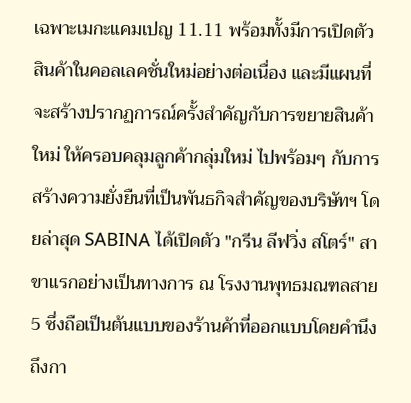เฉพาะเมกะแคมเปญ 11.11 พร้อมทั้งมีการเปิดตัวสินค้าในคอลเลคชั่นใหม่อย่างต่อเนื่อง และมีแผนที่จะสร้างปรากฏการณ์ครั้งสำคัญกับการขยายสินค้าใหม่ ให้ครอบคลุมลูกค้ากลุ่มใหม่ ไปพร้อมๆ กับการสร้างความยั่งยืนที่เป็นพันธกิจสำคัญของบริษัทฯ โดยล่าสุด SABINA ได้เปิดตัว "กรีน ลีฟวิ่ง สโตร์" สาขาแรกอย่างเป็นทางการ ณ โรงงานพุทธมณฑลสาย 5 ซึ่งถือเป็นต้นแบบของร้านค้าที่ออกแบบโดยคำนึงถึงกา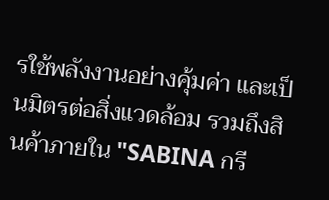รใช้พลังงานอย่างคุ้มค่า และเป็นมิตรต่อสิ่งแวดล้อม รวมถึงสินค้าภายใน "SABINA กรี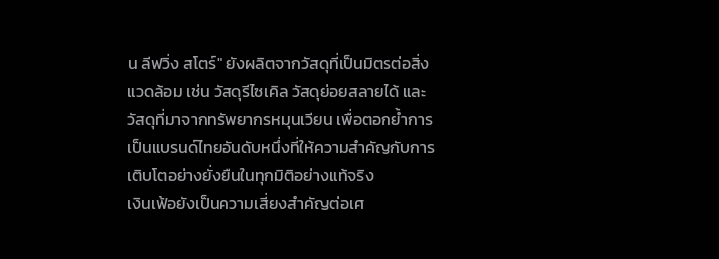น ลีฟวิ่ง สโตร์" ยังผลิตจากวัสดุที่เป็นมิตรต่อสิ่งแวดล้อม เช่น วัสดุรีไซเคิล วัสดุย่อยสลายได้ และวัสดุที่มาจากทรัพยากรหมุนเวียน เพื่อตอกย้ำการเป็นแบรนด์ไทยอันดับหนึ่งที่ให้ความสำคัญกับการเติบโตอย่างยั่งยืนในทุกมิติอย่างแท้จริง
เงินเฟ้อยังเป็นความเสี่ยงสำคัญต่อเศ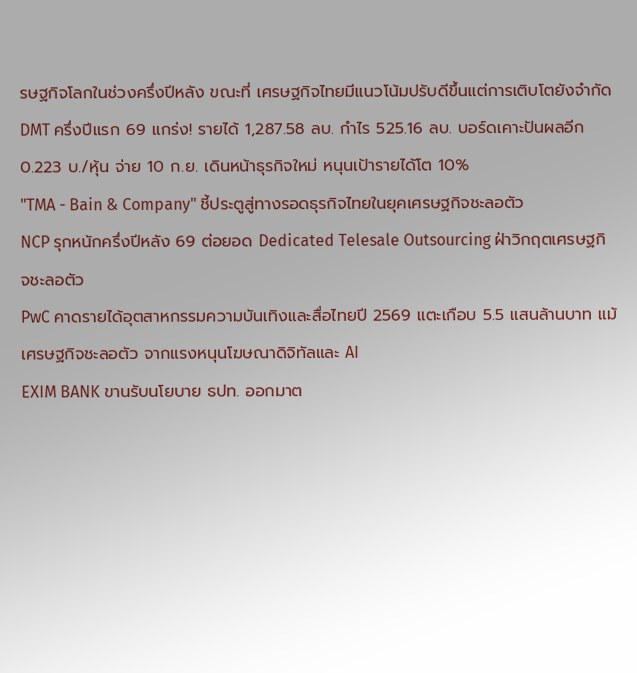รษฐกิจโลกในช่วงครึ่งปีหลัง ขณะที่ เศรษฐกิจไทยมีแนวโน้มปรับดีขึ้นแต่การเติบโตยังจำกัด
DMT ครึ่งปีแรก 69 แกร่ง! รายได้ 1,287.58 ลบ. กำไร 525.16 ลบ. บอร์ดเคาะปันผลอีก 0.223 บ./หุ้น จ่าย 10 ก.ย. เดินหน้าธุรกิจใหม่ หนุนเป้ารายได้โต 10%
"TMA - Bain & Company" ชี้ประตูสู่ทางรอดธุรกิจไทยในยุคเศรษฐกิจชะลอตัว
NCP รุกหนักครึ่งปีหลัง 69 ต่อยอด Dedicated Telesale Outsourcing ฝ่าวิกฤตเศรษฐกิจชะลอตัว
PwC คาดรายได้อุตสาหกรรมความบันเทิงและสื่อไทยปี 2569 แตะเกือบ 5.5 แสนล้านบาท แม้เศรษฐกิจชะลอตัว จากแรงหนุนโฆษณาดิจิทัลและ AI
EXIM BANK ขานรับนโยบาย ธปท. ออกมาต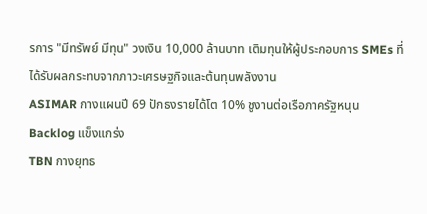รการ "มีทรัพย์ มีทุน" วงเงิน 10,000 ล้านบาท เติมทุนให้ผู้ประกอบการ SMEs ที่ได้รับผลกระทบจากภาวะเศรษฐกิจและต้นทุนพลังงาน
ASIMAR กางแผนปี 69 ปักธงรายได้โต 10% ชูงานต่อเรือภาครัฐหนุน Backlog แข็งแกร่ง
TBN กางยุทธ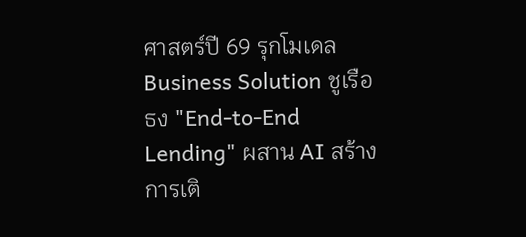ศาสตร์ปี 69 รุกโมเดล Business Solution ชูเรือธง "End-to-End Lending" ผสาน AI สร้างการเติ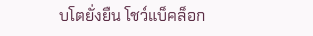บโตยั่งยืน โชว์แบ็คล็อก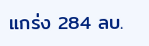แกร่ง 284 ลบ.